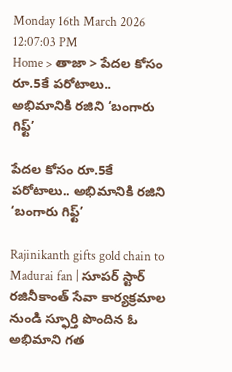Monday 16th March 2026
12:07:03 PM
Home > తాజా > పేదల కోసం రూ.5కే పరోటాలు.. అభిమానికి రజిని ‘బంగారు గిఫ్ట్’

పేదల కోసం రూ.5కే పరోటాలు.. అభిమానికి రజిని ‘బంగారు గిఫ్ట్’

Rajinikanth gifts gold chain to Madurai fan | సూపర్ స్టార్ రజినీకాంత్ సేవా కార్యక్రమాల నుండి స్ఫూర్తి పొందిన ఓ అభిమాని గత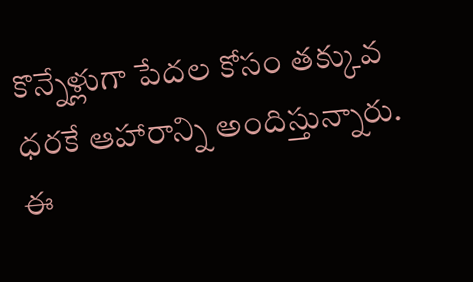కొన్నేళ్లుగా పేదల కోసం తక్కువ ధరకే ఆహారాన్ని అందిస్తున్నారు. ఈ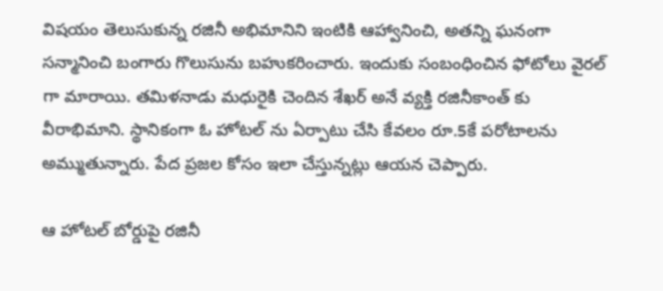విషయం తెలుసుకున్న రజినీ అభిమానిని ఇంటికి ఆహ్వానించి, అతన్ని ఘనంగా సన్మానించి బంగారు గొలుసును బహుకరించారు. ఇందుకు సంబంధించిన ఫోటోలు వైరల్ గా మారాయి. తమిళనాడు మధురైకి చెందిన శేఖర్ అనే వ్యక్తి రజినీకాంత్ కు వీరాభిమాని. స్థానికంగా ఓ హోటల్ ను ఏర్పాటు చేసి కేవలం రూ.5కే పరోటాలను అమ్ముతున్నారు. పేద ప్రజల కోసం ఇలా చేస్తున్నట్లు ఆయన చెప్పారు.

ఆ హోటల్ బోర్డుపై రజినీ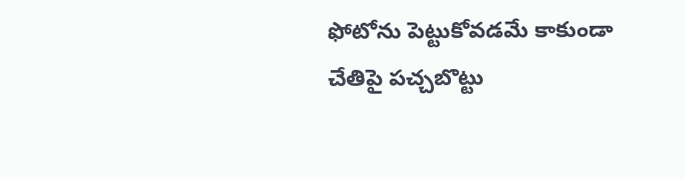ఫోటోను పెట్టుకోవడమే కాకుండా చేతిపై పచ్చబొట్టు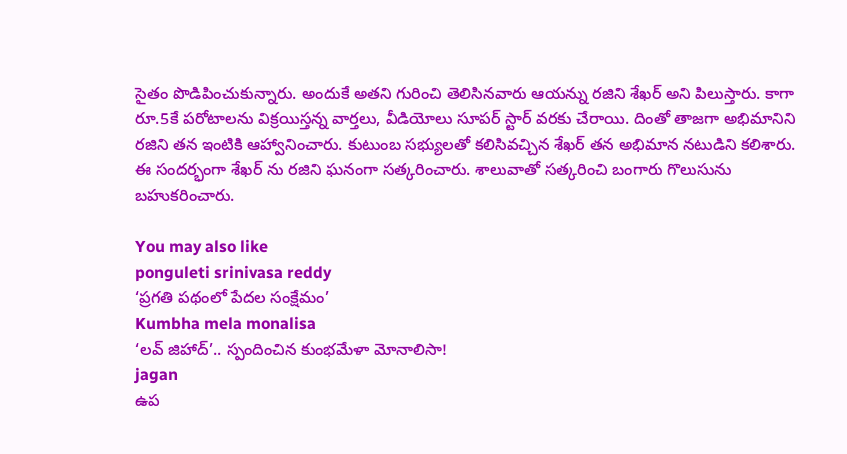సైతం పొడిపించుకున్నారు. అందుకే అతని గురించి తెలిసినవారు ఆయన్ను రజిని శేఖర్ అని పిలుస్తారు. కాగా రూ.5కే పరోటాలను విక్రయిస్తన్న వార్తలు, వీడియోలు సూపర్ స్టార్ వరకు చేరాయి. దింతో తాజగా అభిమానిని రజిని తన ఇంటికి ఆహ్వానించారు. కుటుంబ సభ్యులతో కలిసివచ్చిన శేఖర్ తన అభిమాన నటుడిని కలిశారు. ఈ సందర్భంగా శేఖర్ ను రజిని ఘనంగా సత్కరించారు. శాలువాతో సత్కరించి బంగారు గొలుసును బహుకరించారు.

You may also like
ponguleti srinivasa reddy
‘ప్రగతి పథంలో పేదల సంక్షేమం’
Kumbha mela monalisa
‘లవ్ జిహాద్’.. స్పందించిన కుంభమేళా మోనాలిసా!
jagan
ఉప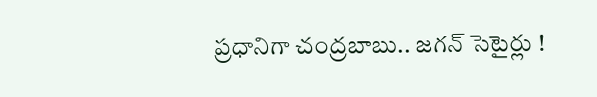ప్రధానిగా చంద్రబాబు.. జగన్ సెటైర్లు !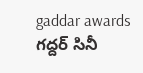gaddar awards
గద్దర్ సినీ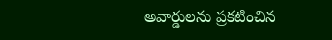అవార్డులను ప్రకటించిన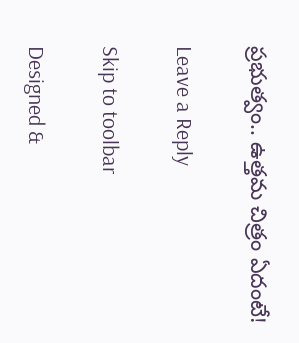ప్రభుత్వం.. ఉత్తమ చిత్రం ఏదంటే!

Leave a Reply

Skip to toolbar

Designed &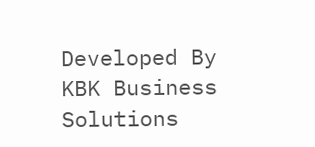Developed By KBK Business Solutions